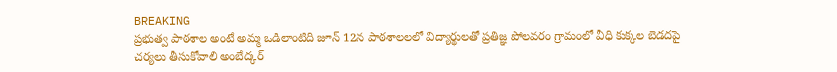BREAKING
ప్రభుత్వ పాఠశాల అంటే అమ్మ ఒడిలాంటిది జూన్ 12న పాఠశాలలలో విద్యార్థులతో ప్రతిజ్ఞ పోలవరం గ్రామంలో వీధి కుక్కల బెడదపై చర్యలు తీసుకోవాలి అంబేద్కర్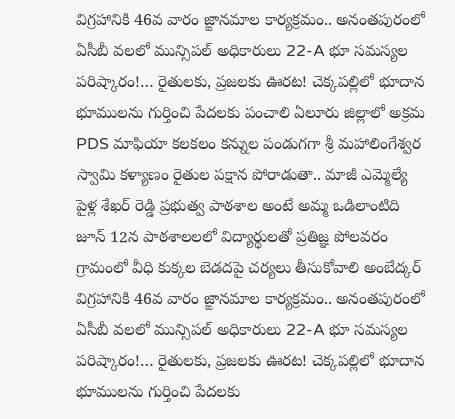విగ్రహానికి 46వ వారం జ్ఙానమాల కార్యక్రమం.. అనంతపురంలో ఏసీబీ వలలో మున్సిపల్ అధికారులు 22-A భూ సమస్యల పరిష్కారం!… రైతులకు, ప్రజలకు ఊరట! చెక్కపల్లిలో భూదాన భూములను గుర్తించి పేదలకు పంచాలి ఏలూరు జిల్లాలో అక్రమ PDS మాఫియా కలకలం కన్నుల పండుగగా శ్రీ మహాలింగేశ్వర స్వామి కళ్యాణం రైతుల పక్షాన పోరాడుతా.. మాజీ ఎమ్మెల్యే పైళ్ల శేఖర్ రెడ్డి ప్రభుత్వ పాఠశాల అంటే అమ్మ ఒడిలాంటిది జూన్ 12న పాఠశాలలలో విద్యార్థులతో ప్రతిజ్ఞ పోలవరం గ్రామంలో వీధి కుక్కల బెడదపై చర్యలు తీసుకోవాలి అంబేద్కర్ విగ్రహానికి 46వ వారం జ్ఙానమాల కార్యక్రమం.. అనంతపురంలో ఏసీబీ వలలో మున్సిపల్ అధికారులు 22-A భూ సమస్యల పరిష్కారం!… రైతులకు, ప్రజలకు ఊరట! చెక్కపల్లిలో భూదాన భూములను గుర్తించి పేదలకు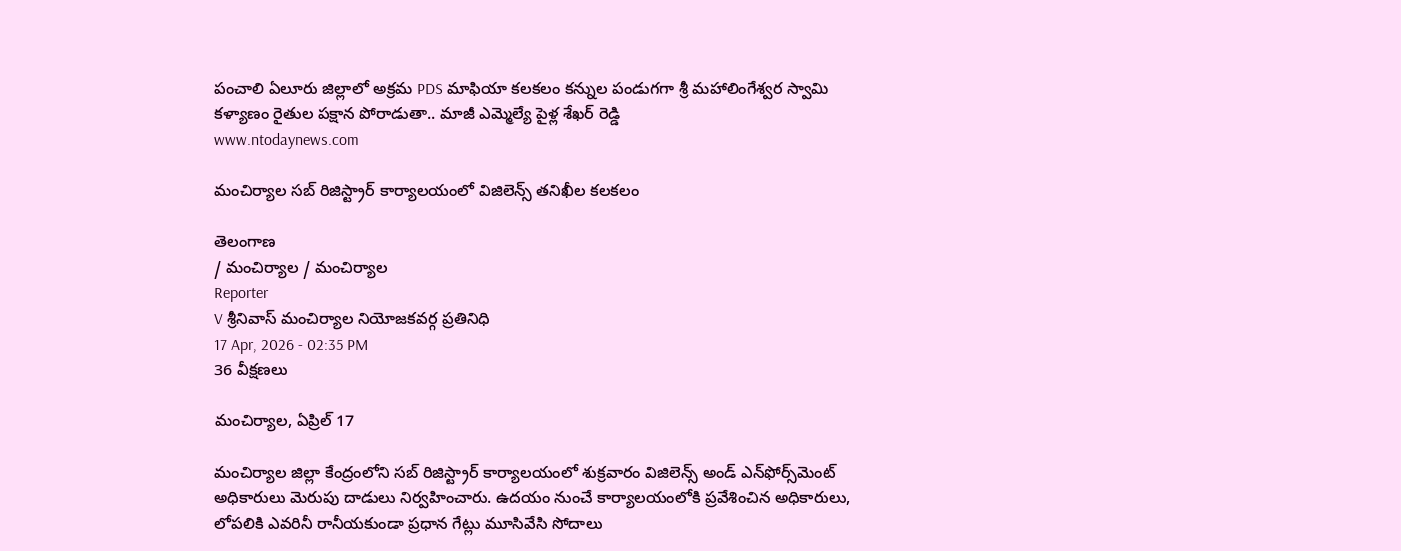పంచాలి ఏలూరు జిల్లాలో అక్రమ PDS మాఫియా కలకలం కన్నుల పండుగగా శ్రీ మహాలింగేశ్వర స్వామి కళ్యాణం రైతుల పక్షాన పోరాడుతా.. మాజీ ఎమ్మెల్యే పైళ్ల శేఖర్ రెడ్డి
www.ntodaynews.com

మంచిర్యాల సబ్ రిజిస్ట్రార్ కార్యాలయంలో విజిలెన్స్ తనిఖీల కలకలం

తెలంగాణ
/ మంచిర్యాల / మంచిర్యాల
Reporter
V శ్రీనివాస్ మంచిర్యాల నియోజకవర్గ ప్రతినిధి
17 Apr, 2026 - 02:35 PM
36 వీక్షణలు

మంచిర్యాల, ఏప్రిల్ 17

మంచిర్యాల జిల్లా కేంద్రంలోని సబ్ రిజిస్ట్రార్ కార్యాలయంలో శుక్రవారం విజిలెన్స్ అండ్ ఎన్‌ఫోర్స్‌మెంట్ అధికారులు మెరుపు దాడులు నిర్వహించారు. ఉదయం నుంచే కార్యాలయంలోకి ప్రవేశించిన అధికారులు, లోపలికి ఎవరినీ రానీయకుండా ప్రధాన గేట్లు మూసివేసి సోదాలు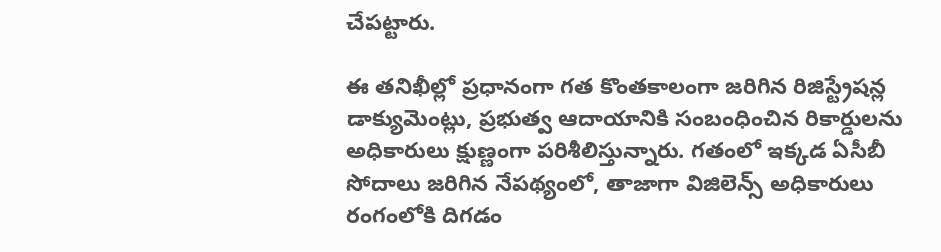చేపట్టారు.

ఈ తనిఖీల్లో ప్రధానంగా గత కొంతకాలంగా జరిగిన రిజిస్ట్రేషన్ల డాక్యుమెంట్లు, ప్రభుత్వ ఆదాయానికి సంబంధించిన రికార్డులను అధికారులు క్షుణ్ణంగా పరిశీలిస్తున్నారు. గతంలో ఇక్కడ ఏసీబీ సోదాలు జరిగిన నేపథ్యంలో, తాజాగా విజిలెన్స్ అధికారులు రంగంలోకి దిగడం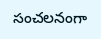సంచలనంగా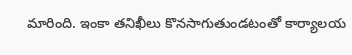మారింది. ఇంకా తనిఖీలు కొనసాగుతుండటంతో కార్యాలయ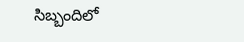సిబ్బందిలో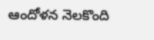ఆందోళన నెలకొంది